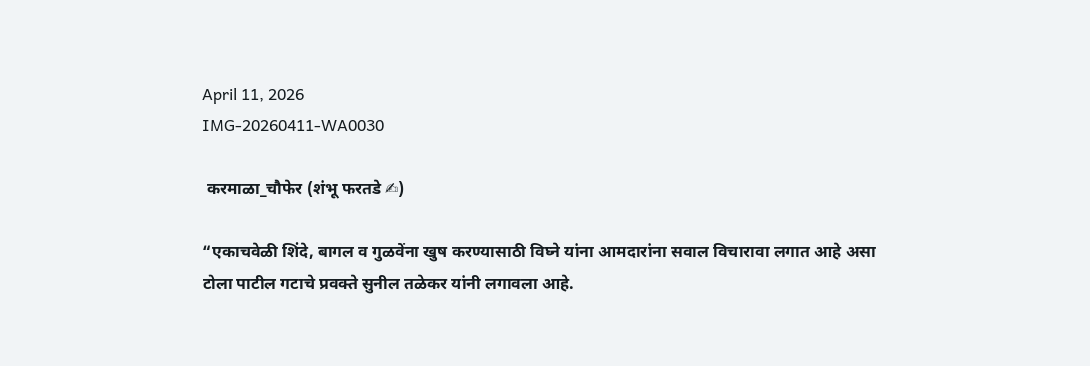April 11, 2026
IMG-20260411-WA0030

 करमाळा_चौफेर (शंभू फरतडे ✍)

“एकाचवेळी शिंदे, बागल व गुळवेंना खुष करण्यासाठी विघ्ने यांना आमदारांना सवाल विचारावा लगात आहे असा टोला पाटील गटाचे प्रवक्ते सुनील तळेकर यांनी लगावला आहे.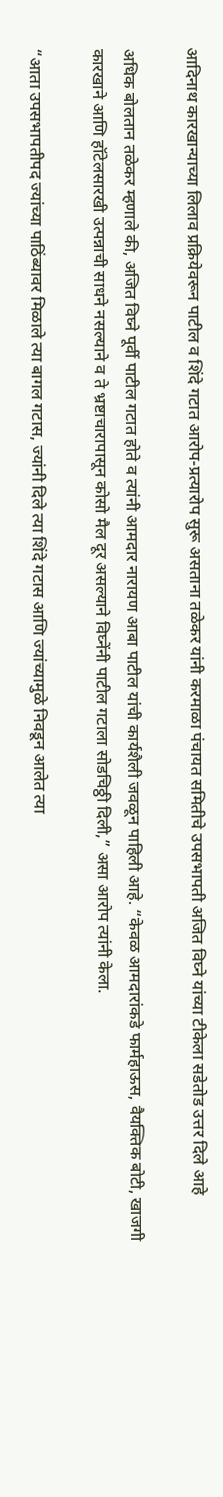आदिनाथ कारखान्याच्या लिलाव प्रक्रियेवरून पाटील व शिंदे गटात आरोप-प्रत्यारोप सुरू असताना तळेकर यांनी करमाळा पंचायत समितीचे उपसभापती अजित विघ्ने यांच्या टीकेला सडेतोड उत्तर दिले आहे

अधिक बोलतान तळेकर म्हणाले की, अजित विघ्ने पूर्वी पाटील गटात होते व त्यांनी आमदार नारायण आबा पाटील यांची कार्यशैली जवळून पाहिली आहे. “केवळ आमदारांकडे फार्महाऊस, वैयक्तिक बोटी, खाजगी कारखाने आणि हॉटेलसारखी उत्पन्नाची साधने नसल्याने व ते भ्रष्टाचारापासून कोसो मैल दूर असल्याने विघ्नेंनी पाटील गटाला सोडचिठ्ठी दिली,” असा आरोप त्यांनी केला.

“आता उपसभापतीपद ज्यांच्या पाठिंब्यावर मिळाले त्या बागल गटास, ज्यांनी दिले त्या शिंदे गटास आणि ज्यांच्यामुळे निवडून आलेत त्या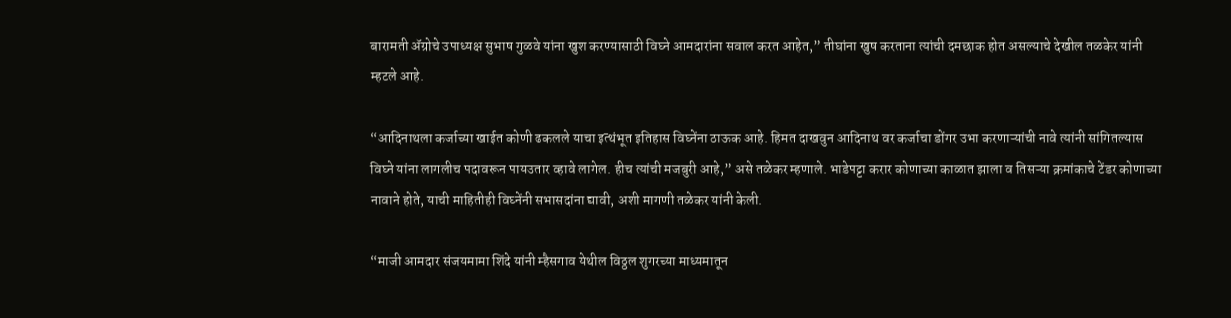बारामती ॲग्रोचे उपाध्यक्ष सुभाष गुळवे यांना खुश करण्यासाठी विघ्ने आमदारांना सवाल करत आहेत,” तीघांना खुष करताना त्यांची दमछाक होत असल्याचे देखील तळकेर यांनी म्हटले आहे.

“आदिनाथला कर्जाच्या खाईत कोणी ढकलले याचा इत्थंभूत इतिहास विघ्नेंना ठाऊक आहे. हिमत दाखवुन आदिनाथ वर कर्जाचा डोंगर उभा करणाऱ्यांची नावे त्यांनी सांगितल्यास विघ्ने यांना लागलीच पदावरून पायउतार व्हावे लागेल. हीच त्यांची मजबुरी आहे,” असे तळेकर म्हणाले. भाडेपट्टा करार कोणाच्या काळात झाला व तिसऱ्या क्रमांकाचे टेंडर कोणाच्या नावाने होते, याची माहितीही विघ्नेंनी सभासदांना द्यावी, अशी मागणी तळेकर यांनी केली.

“माजी आमदार संजयमामा शिंदे यांनी म्हैसगाव येथील विठ्ठल शुगरच्या माध्यमातून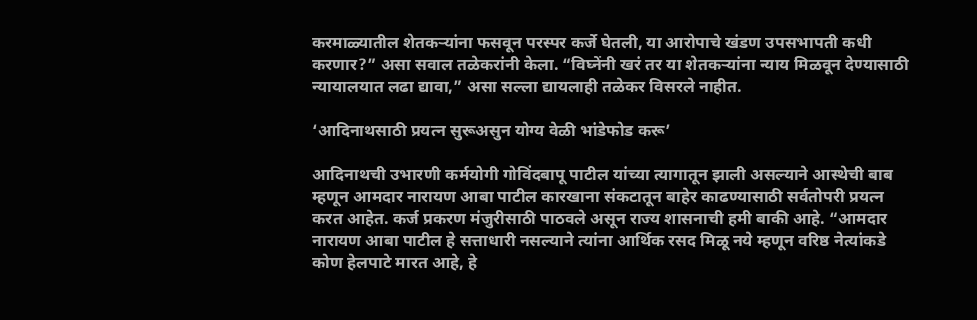करमाळ्यातील शेतकऱ्यांना फसवून परस्पर कर्जे घेतली, या आरोपाचे खंडण उपसभापती कधी करणार?” असा सवाल तळेकरांनी केला. “विघ्नेंनी खरं तर या शेतकऱ्यांना न्याय मिळवून देण्यासाठी न्यायालयात लढा द्यावा,” असा सल्ला द्यायलाही तळेकर विसरले नाहीत.

‘आदिनाथसाठी प्रयत्न सुरूअसुन योग्य वेळी भांडेफोड करू’

आदिनाथची उभारणी कर्मयोगी गोविंदबापू पाटील यांच्या त्यागातून झाली असल्याने आस्थेची बाब म्हणून आमदार नारायण आबा पाटील कारखाना संकटातून बाहेर काढण्यासाठी सर्वतोपरी प्रयत्न करत आहेत. कर्ज प्रकरण मंजुरीसाठी पाठवले असून राज्य शासनाची हमी बाकी आहे. “आमदार नारायण आबा पाटील हे सत्ताधारी नसल्याने त्यांना आर्थिक रसद मिळू नये म्हणून वरिष्ठ नेत्यांकडे कोण हेलपाटे मारत आहे, हे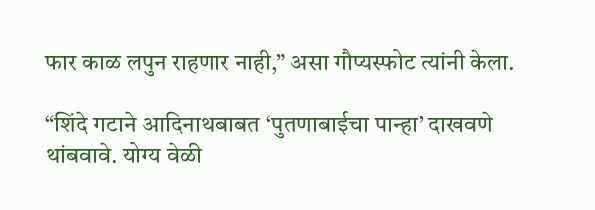फार काळ लपुन राहणार नाही,” असा गौप्यस्फोट त्यांनी केला.

“शिंदे गटाने आदिनाथबाबत ‘पुतणाबाईचा पान्हा’ दाखवणे थांबवावे. योग्य वेळी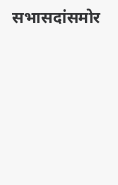सभासदांसमोर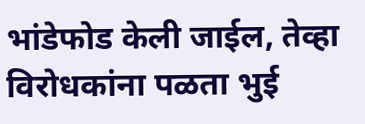भांडेफोड केली जाईल, तेव्हा विरोधकांना पळता भुई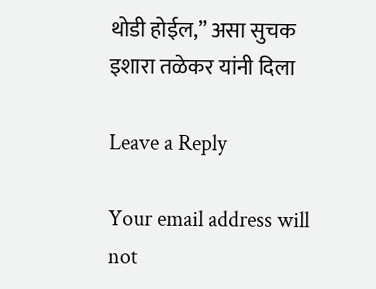थोडी होईल,” असा सुचक इशारा तळेकर यांनी दिला

Leave a Reply

Your email address will not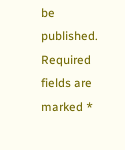be published. Required fields are marked *